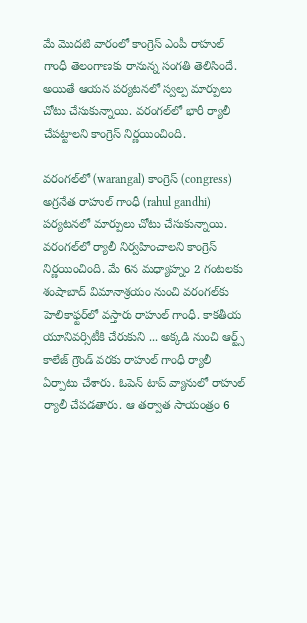మే మొదటి వారంలో కాంగ్రెస్ ఎంపీ రాహుల్ గాంధీ తెలంగాణకు రానున్న సంగతి తెలిసిందే. అయితే ఆయన పర్యటనలో స్వల్ప మార్పులు చోటు చేసుకున్నాయి. వరంగల్‌లో భారీ ర్యాలీ చేపట్టాలని కాంగ్రెస్ నిర్ణయించింది.

వరంగల్‌లో (warangal) కాంగ్రెస్ (congress) అగ్రనేత రాహుల్ గాంధీ (rahul gandhi) పర్యటనలో మార్పులు చోటు చేసుకున్నాయి. వరంగల్‌లో ర్యాలీ నిర్వహించాలని కాంగ్రెస్ నిర్ణయించింది. మే 6న మధ్యాహ్నం 2 గంటలకు శంషాబాద్ విమానాశ్రయం నుంచి వరంగల్‌కు హెలికాఫ్టర్‌లో వస్తారు రాహుల్ గాంధీ. కాకతీయ యూనివర్సిటీకి చేరుకుని ... అక్కడి నుంచి ఆర్ట్స్ కాలేజ్ గ్రౌండ్ వరకు రాహుల్ గాంధీ ర్యాలీ ఏర్పాటు చేశారు. ఓపెన్ టాప్ వ్యానులో రాహుల్ ర్యాలీ చేపడతారు. ఆ తర్వాత సాయంత్రం 6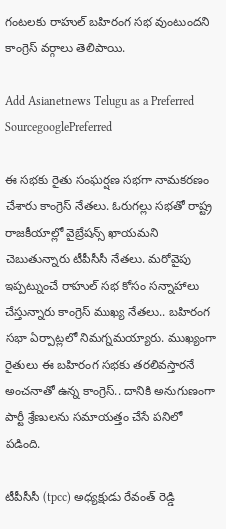గంటలకు రాహుల్ బహిరంగ సభ వుంటుందని కాంగ్రెస్ వర్గాలు తెలిపాయి.

Add Asianetnews Telugu as a Preferred SourcegooglePreferred

ఈ సభకు రైతు సంఘర్షణ సభగా నామకరణం చేశారు కాంగ్రెస్ నేతలు. ఓరుగల్లు సభతో రాష్ట్ర రాజకీయాల్లో వైబ్రేషన్స్‌ ఖాయమని చెబుతున్నారు టీపీసీసీ నేతలు. మరోవైపు ఇప్పట్నుంచే రాహుల్‌ సభ కోసం సన్నాహాలు చేస్తున్నారు కాంగ్రెస్ ముఖ్య నేతలు.. బహిరంగ సభా ఏర్పాట్లలో నిమగ్నమయ్యారు. ముఖ్యంగా రైతులు ఈ బహిరంగ సభకు తరలివస్తారనే అంచనాతో ఉన్న కాంగ్రెస్.. దానికి అనుగుణంగా పార్టీ శ్రేణులను సమాయత్తం చేసే పనిలో పడింది.

టీపీసీసీ (tpcc) అధ్యక్షుడు రేవంత్ రెడ్డి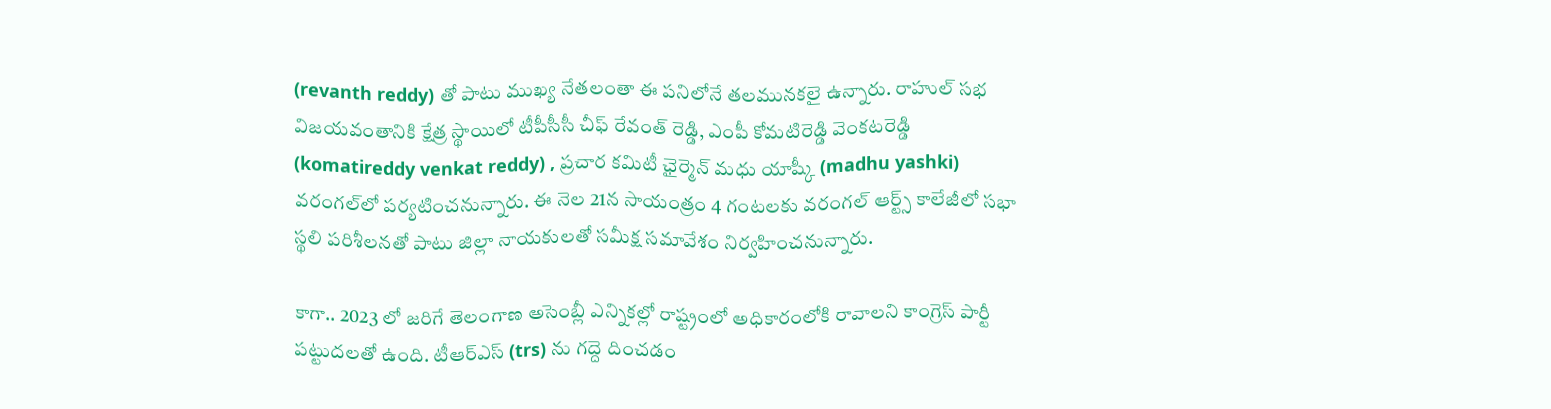(revanth reddy) తో పాటు ముఖ్య నేతలంతా ఈ పనిలోనే తలమునకలై ఉన్నారు. రాహుల్ సభ విజయవంతానికి క్షేత్ర స్థాయిలో టీపీసీసీ చీఫ్ రేవంత్ రెడ్డి, ఎంపీ కోమటిరెడ్డి వెంకటరెడ్డి (komatireddy venkat reddy) , ప్రచార కమిటీ ఛైర్మెన్ మధు యాష్కీ (madhu yashki) వరంగల్‌లో పర్యటించనున్నారు. ఈ నెల 21న సాయంత్రం 4 గంటలకు వరంగల్ ఆర్ట్స్ కాలేజీలో సభా స్థలి పరిశీలనతో పాటు జిల్లా నాయకులతో సమీక్ష సమావేశం నిర్వహించనున్నారు.

కాగా.. 2023 లో జరిగే తెలంగాణ అసెంబ్లీ ఎన్నికల్లో రాష్ట్రంలో అధికారంలోకి రావాలని కాంగ్రెస్ పార్టీ పట్టుదలతో ఉంది. టీఆర్ఎస్ (trs) ను గద్దె దించడం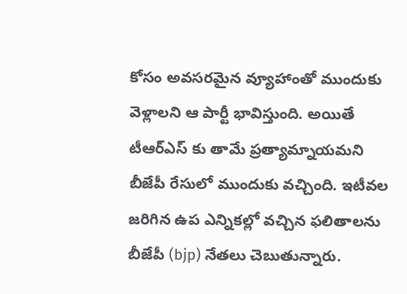కోసం అవసరమైన వ్యూహాంతో ముందుకు వెళ్లాలని ఆ పార్టీ భావిస్తుంది. అయితే టీఆర్ఎస్ కు తామే ప్రత్యామ్నాయమని బీజేపీ రేసులో ముందుకు వచ్చింది. ఇటీవల జరిగిన ఉప ఎన్నికల్లో వచ్చిన ఫలితాలను బీజేపీ (bjp) నేతలు చెబుతున్నారు.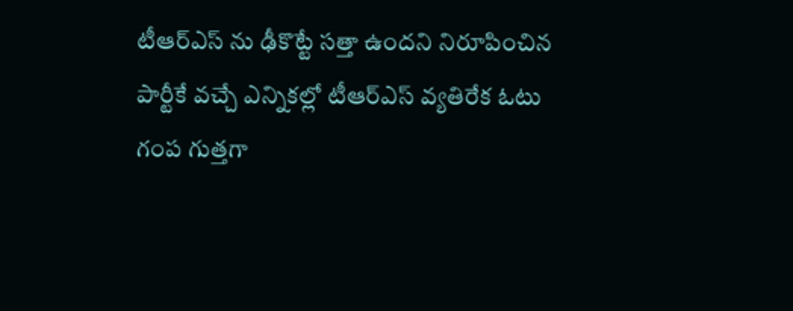టీఆర్ఎస్ ను ఢీకొట్టే సత్తా ఉందని నిరూపించిన పార్టీకే వచ్చే ఎన్నికల్లో టీఆర్ఎస్ వ్యతిరేక ఓటు గంప గుత్తగా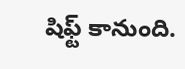షిఫ్ట్ కానుంది.